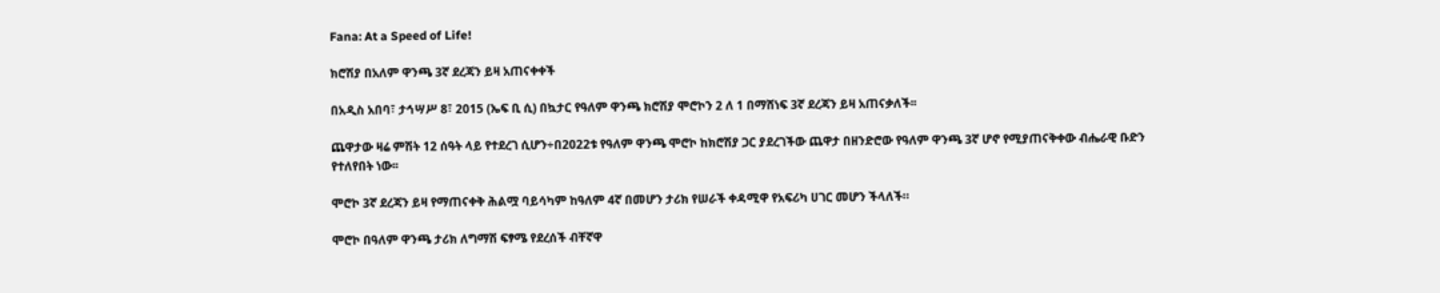Fana: At a Speed of Life!

ክሮሽያ በአለም ዋንጫ 3ኛ ደረጃን ይዛ አጠናቀቀች

በአዲስ አበባ፣ ታኅሣሥ 8፣ 2015 (ኤፍ ቢ ሲ) በኳታር የዓለም ዋንጫ ክሮሽያ ሞሮኮን 2 ለ 1 በማሸነፍ 3ኛ ደረጃን ይዛ አጠናቃለች፡፡

ጨዋታው ዛሬ ምሽት 12 ሰዓት ላይ የተደረገ ሲሆን÷በ2022ቱ የዓለም ዋንጫ ሞሮኮ ከክሮሽያ ጋር ያደረገችው ጨዋታ በዘንድሮው የዓለም ዋንጫ 3ኛ ሆኖ የሚያጠናቅቀው ብሔራዊ ቡድን የተለየበት ነው፡፡

ሞሮኮ 3ኛ ደረጃን ይዛ የማጠናቀቅ ሕልሟ ባይሳካም ከዓለም 4ኛ በመሆን ታሪክ የሠራች ቀዳሚዋ የአፍሪካ ሀገር መሆን ችላለች።

ሞሮኮ በዓለም ዋንጫ ታሪክ ለግማሽ ፍፃሜ የደረሰች ብቸኛዋ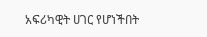አፍሪካዊት ሀገር የሆነችበት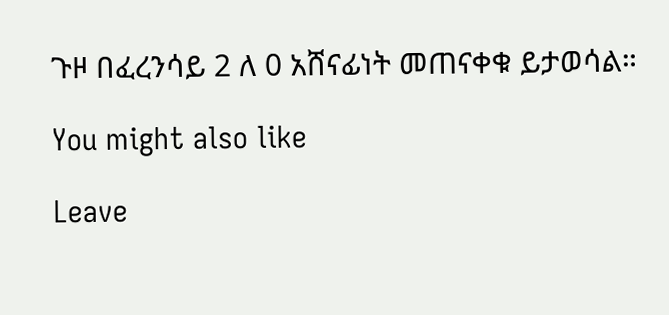ጉዞ በፈረንሳይ 2 ለ 0 አሸናፊነት መጠናቀቁ ይታወሳል።

You might also like

Leave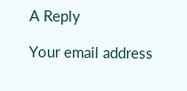A Reply

Your email address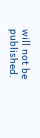will not be published.